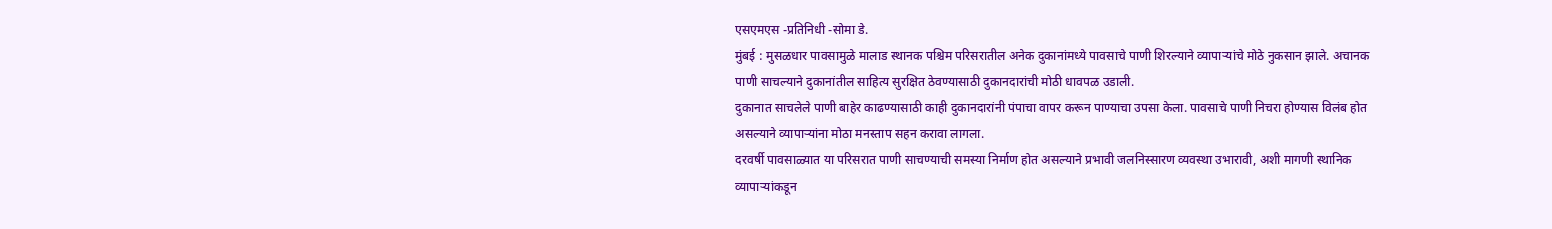एसएमएस -प्रतिनिधी -सोमा डे.
मुंबई : मुसळधार पावसामुळे मालाड स्थानक पश्चिम परिसरातील अनेक दुकानांमध्ये पावसाचे पाणी शिरल्याने व्यापाऱ्यांचे मोठे नुकसान झाले. अचानक पाणी साचल्याने दुकानांतील साहित्य सुरक्षित ठेवण्यासाठी दुकानदारांची मोठी धावपळ उडाली.
दुकानात साचलेले पाणी बाहेर काढण्यासाठी काही दुकानदारांनी पंपाचा वापर करून पाण्याचा उपसा केला. पावसाचे पाणी निचरा होण्यास विलंब होत असल्याने व्यापाऱ्यांना मोठा मनस्ताप सहन करावा लागला.
दरवर्षी पावसाळ्यात या परिसरात पाणी साचण्याची समस्या निर्माण होत असल्याने प्रभावी जलनिस्सारण व्यवस्था उभारावी, अशी मागणी स्थानिक व्यापाऱ्यांकडून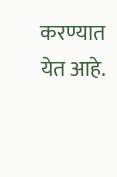करण्यात येत आहे.